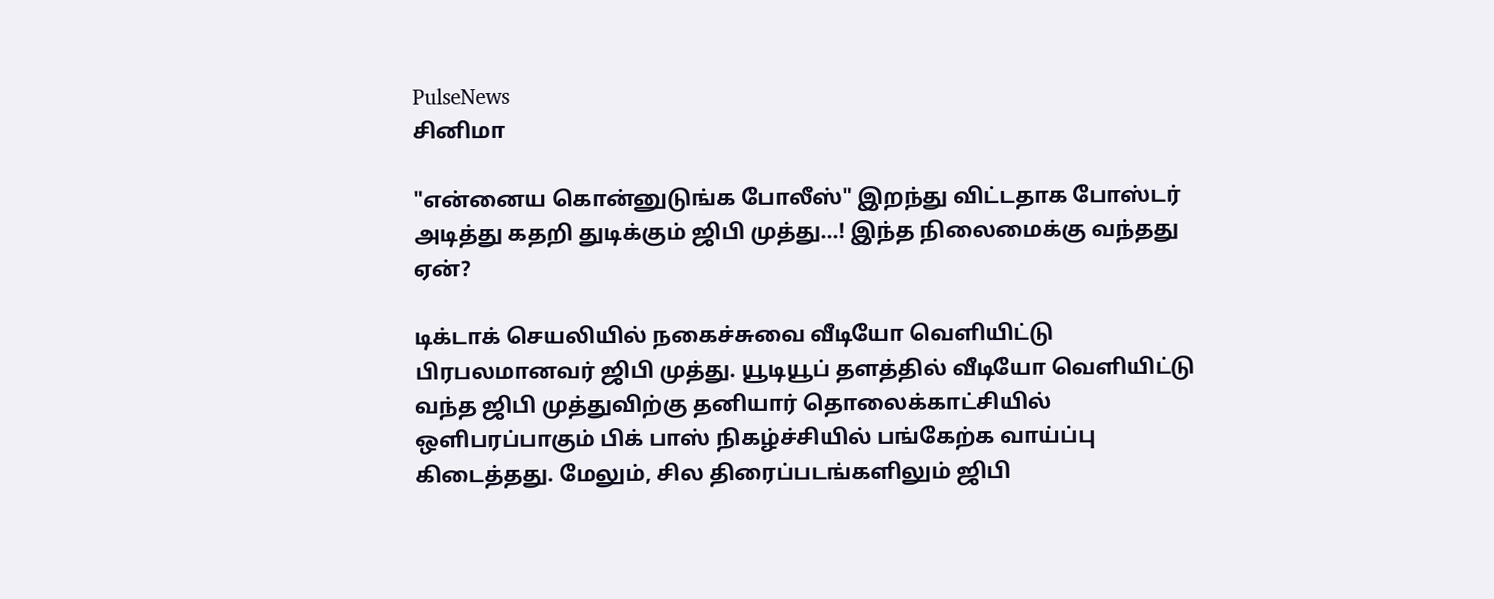PulseNews
சினிமா

"என்னைய கொன்னுடுங்க போலீஸ்" இறந்து விட்டதாக போஸ்டர் அடித்து கதறி துடிக்கும் ஜிபி முத்து...! இந்த நிலைமைக்கு வந்தது ஏன்?

டிக்டாக் செயலியில் நகைச்சுவை வீடியோ வெளியிட்டு பிரபலமானவர் ஜிபி முத்து. யூடியூப் தளத்தில் வீடியோ வெளியிட்டு வந்த ஜிபி முத்துவிற்கு தனியார் தொலைக்காட்சியில் ஒளிபரப்பாகும் பிக் பாஸ் நிகழ்ச்சியில் பங்கேற்க வாய்ப்பு கிடைத்தது. மேலும், சில திரைப்படங்களிலும் ஜிபி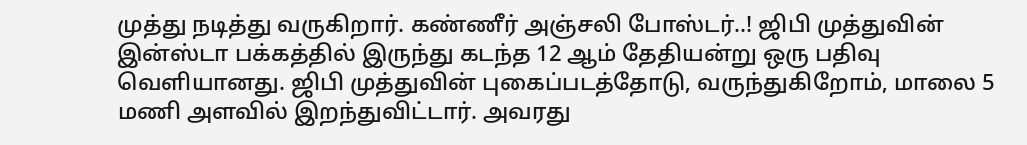முத்து நடித்து வருகிறார். கண்ணீர் அஞ்சலி போஸ்டர்..! ஜிபி முத்துவின் இன்ஸ்டா பக்கத்தில் இருந்து கடந்த 12 ஆம் தேதியன்று ஒரு பதிவு வெளியானது. ஜிபி முத்துவின் புகைப்படத்தோடு, வருந்துகிறோம், மாலை 5 மணி அளவில் இறந்துவிட்டார். அவரது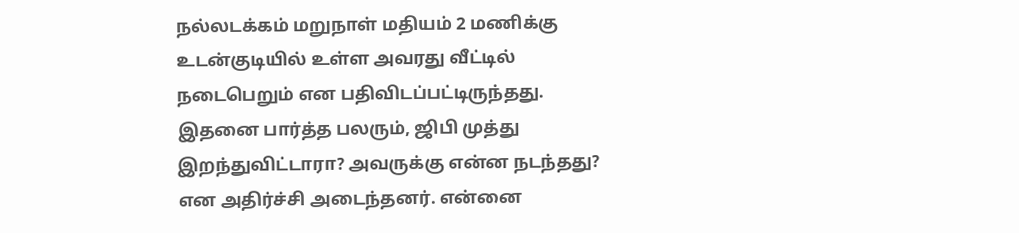நல்லடக்கம் மறுநாள் மதியம் 2 மணிக்கு உடன்குடியில் உள்ள அவரது வீட்டில் நடைபெறும் என பதிவிடப்பட்டிருந்தது. இதனை பார்த்த பலரும், ஜிபி முத்து இறந்துவிட்டாரா? அவருக்கு என்ன நடந்தது? என அதிர்ச்சி அடைந்தனர். என்னை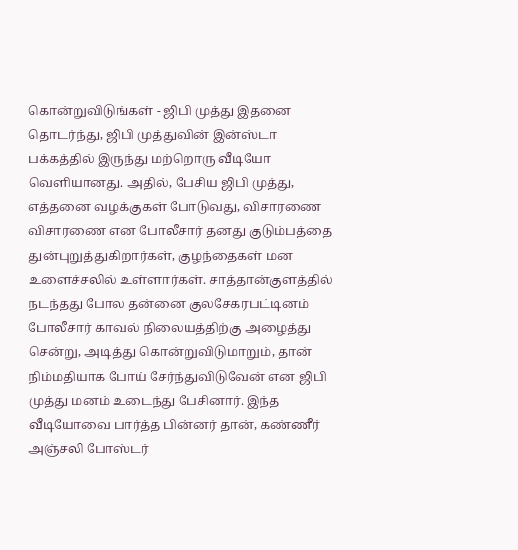கொன்றுவிடுங்கள் - ஜிபி முத்து இதனை தொடர்ந்து, ஜிபி முத்துவின் இன்ஸ்டா பக்கத்தில் இருந்து மற்றொரு வீடியோ வெளியானது. அதில், பேசிய ஜிபி முத்து, எத்தனை வழக்குகள் போடுவது, விசாரணை விசாரணை என போலீசார் தனது குடும்பத்தை துன்புறுத்துகிறார்கள், குழந்தைகள் மன உளைச்சலில் உள்ளார்கள். சாத்தான்குளத்தில் நடந்தது போல தன்னை குலசேகரபட்டினம் போலீசார் காவல் நிலையத்திற்கு அழைத்து சென்று, அடித்து கொன்றுவிடுமாறும், தான் நிம்மதியாக போய் சேர்ந்துவிடுவேன் என ஜிபி முத்து மனம் உடைந்து பேசினார். இந்த வீடியோவை பார்த்த பின்னர் தான், கண்ணீர் அஞ்சலி போஸ்டர்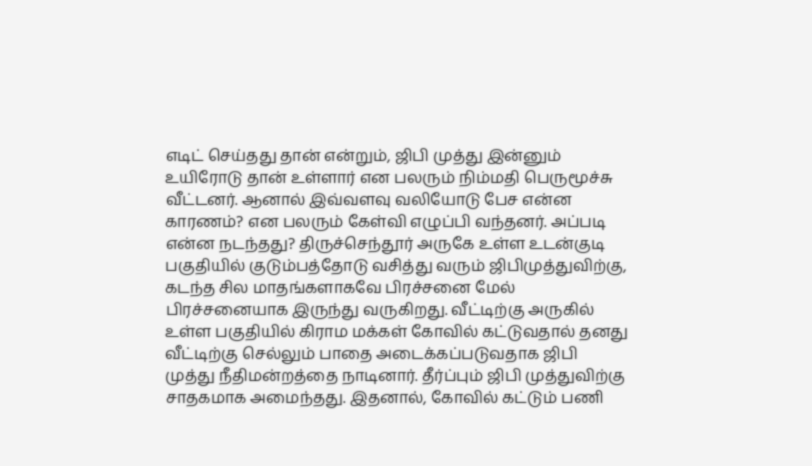எடிட் செய்தது தான் என்றும், ஜிபி முத்து இன்னும் உயிரோடு தான் உள்ளார் என பலரும் நிம்மதி பெருமூச்சு வீட்டனர். ஆனால் இவ்வளவு வலியோடு பேச என்ன காரணம்? என பலரும் கேள்வி எழுப்பி வந்தனர். அப்படி என்ன நடந்தது? திருச்செந்தூர் அருகே உள்ள உடன்குடி பகுதியில் குடும்பத்தோடு வசித்து வரும் ஜிபிமுத்துவிற்கு, கடந்த சில மாதங்களாகவே பிரச்சனை மேல் பிரச்சனையாக இருந்து வருகிறது. வீட்டிற்கு அருகில் உள்ள பகுதியில் கிராம மக்கள் கோவில் கட்டுவதால் தனது வீட்டிற்கு செல்லும் பாதை அடைக்கப்படுவதாக ஜிபி முத்து நீதிமன்றத்தை நாடினார். தீர்ப்பும் ஜிபி முத்துவிற்கு சாதகமாக அமைந்தது. இதனால், கோவில் கட்டும் பணி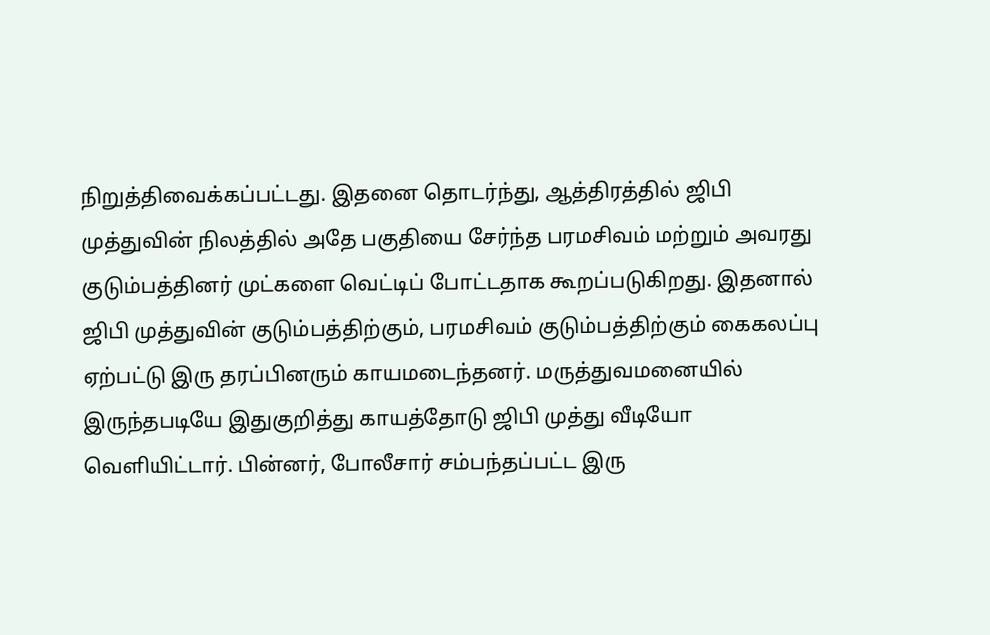நிறுத்திவைக்கப்பட்டது. இதனை தொடர்ந்து, ஆத்திரத்தில் ஜிபி முத்துவின் நிலத்தில் அதே பகுதியை சேர்ந்த பரமசிவம் மற்றும் அவரது குடும்பத்தினர் முட்களை வெட்டிப் போட்டதாக கூறப்படுகிறது. இதனால் ஜிபி முத்துவின் குடும்பத்திற்கும், பரமசிவம் குடும்பத்திற்கும் கைகலப்பு ஏற்பட்டு இரு தரப்பினரும் காயமடைந்தனர். மருத்துவமனையில் இருந்தபடியே இதுகுறித்து காயத்தோடு ஜிபி முத்து வீடியோ வெளியிட்டார். பின்னர், போலீசார் சம்பந்தப்பட்ட இரு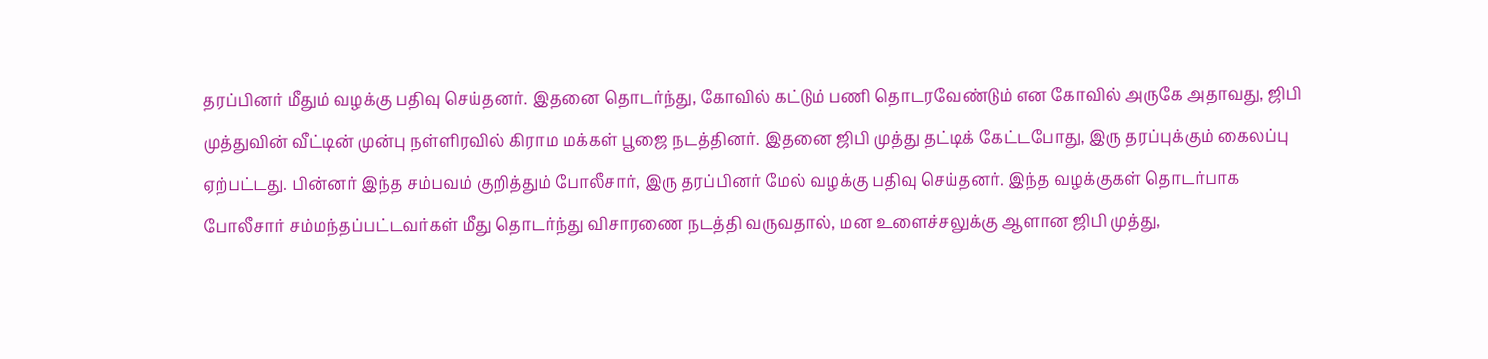தரப்பினர் மீதும் வழக்கு பதிவு செய்தனர். இதனை தொடர்ந்து, கோவில் கட்டும் பணி தொடரவேண்டும் என கோவில் அருகே அதாவது, ஜிபி முத்துவின் வீட்டின் முன்பு நள்ளிரவில் கிராம மக்கள் பூஜை நடத்தினர். இதனை ஜிபி முத்து தட்டிக் கேட்டபோது, இரு தரப்புக்கும் கைலப்பு ஏற்பட்டது. பின்னர் இந்த சம்பவம் குறித்தும் போலீசார், இரு தரப்பினர் மேல் வழக்கு பதிவு செய்தனர். இந்த வழக்குகள் தொடர்பாக போலீசார் சம்மந்தப்பட்டவர்கள் மீது தொடர்ந்து விசாரணை நடத்தி வருவதால், மன உளைச்சலுக்கு ஆளான ஜிபி முத்து,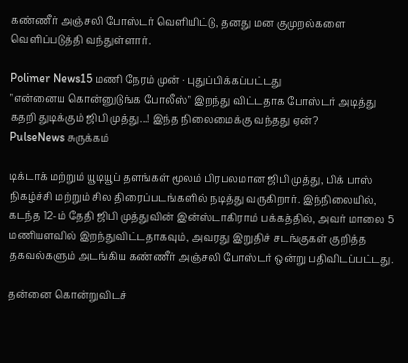கண்ணீர் அஞ்சலி போஸ்டர் வெளியிட்டு, தனது மன குமுறல்களை வெளிப்படுத்தி வந்துள்ளார்.

Polimer News15 மணி நேரம் முன் · புதுப்பிக்கப்பட்டது
"என்னைய கொன்னுடுங்க போலீஸ்" இறந்து விட்டதாக போஸ்டர் அடித்து கதறி துடிக்கும் ஜிபி முத்து...! இந்த நிலைமைக்கு வந்தது ஏன்?
PulseNews சுருக்கம்

டிக்டாக் மற்றும் யூடியூப் தளங்கள் மூலம் பிரபலமான ஜிபி முத்து, பிக் பாஸ் நிகழ்ச்சி மற்றும் சில திரைப்படங்களில் நடித்து வருகிறார். இந்நிலையில், கடந்த 12-ம் தேதி ஜிபி முத்துவின் இன்ஸ்டாகிராம் பக்கத்தில், அவர் மாலை 5 மணியளவில் இறந்துவிட்டதாகவும், அவரது இறுதிச் சடங்குகள் குறித்த தகவல்களும் அடங்கிய கண்ணீர் அஞ்சலி போஸ்டர் ஒன்று பதிவிடப்பட்டது.

தன்னை கொன்றுவிடச்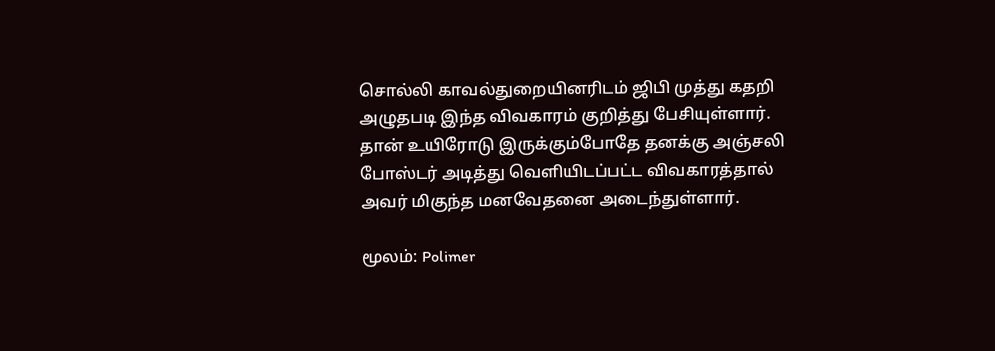சொல்லி காவல்துறையினரிடம் ஜிபி முத்து கதறி அழுதபடி இந்த விவகாரம் குறித்து பேசியுள்ளார். தான் உயிரோடு இருக்கும்போதே தனக்கு அஞ்சலி போஸ்டர் அடித்து வெளியிடப்பட்ட விவகாரத்தால் அவர் மிகுந்த மனவேதனை அடைந்துள்ளார்.

மூலம்: Polimer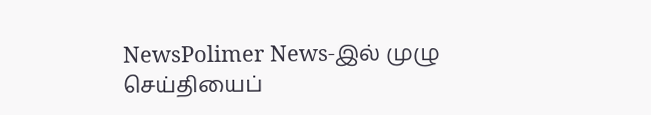NewsPolimer News-இல் முழு செய்தியைப்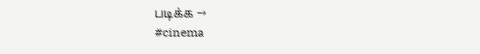படிக்க →
#cinema